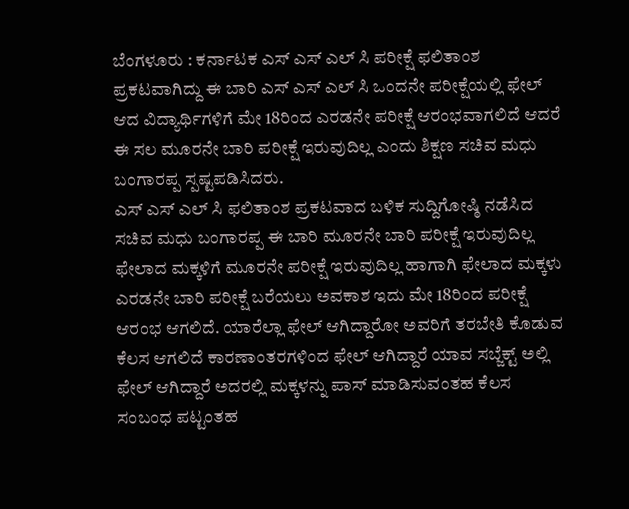ಬೆಂಗಳೂರು : ಕರ್ನಾಟಕ ಎಸ್ ಎಸ್ ಎಲ್ ಸಿ ಪರೀಕ್ಷೆ ಫಲಿತಾಂಶ ಪ್ರಕಟವಾಗಿದ್ದು ಈ ಬಾರಿ ಎಸ್ ಎಸ್ ಎಲ್ ಸಿ ಒಂದನೇ ಪರೀಕ್ಷೆಯಲ್ಲಿ ಫೇಲ್ ಆದ ವಿದ್ಯಾರ್ಥಿಗಳಿಗೆ ಮೇ 18ರಿಂದ ಎರಡನೇ ಪರೀಕ್ಷೆ ಆರಂಭವಾಗಲಿದೆ ಆದರೆ ಈ ಸಲ ಮೂರನೇ ಬಾರಿ ಪರೀಕ್ಷೆ ಇರುವುದಿಲ್ಲ ಎಂದು ಶಿಕ್ಷಣ ಸಚಿವ ಮಧು ಬಂಗಾರಪ್ಪ ಸ್ಪಷ್ಟಪಡಿಸಿದರು.
ಎಸ್ ಎಸ್ ಎಲ್ ಸಿ ಫಲಿತಾಂಶ ಪ್ರಕಟವಾದ ಬಳಿಕ ಸುದ್ದಿಗೋಷ್ಠಿ ನಡೆಸಿದ ಸಚಿವ ಮಧು ಬಂಗಾರಪ್ಪ ಈ ಬಾರಿ ಮೂರನೇ ಬಾರಿ ಪರೀಕ್ಷೆ ಇರುವುದಿಲ್ಲ ಫೇಲಾದ ಮಕ್ಕಳಿಗೆ ಮೂರನೇ ಪರೀಕ್ಷೆ ಇರುವುದಿಲ್ಲ ಹಾಗಾಗಿ ಫೇಲಾದ ಮಕ್ಕಳು ಎರಡನೇ ಬಾರಿ ಪರೀಕ್ಷೆ ಬರೆಯಲು ಅವಕಾಶ ಇದು ಮೇ 18ರಿಂದ ಪರೀಕ್ಷೆ ಆರಂಭ ಆಗಲಿದೆ. ಯಾರೆಲ್ಲಾ ಫೇಲ್ ಆಗಿದ್ದಾರೋ ಅವರಿಗೆ ತರಬೇತಿ ಕೊಡುವ ಕೆಲಸ ಆಗಲಿದೆ ಕಾರಣಾಂತರಗಳಿಂದ ಫೇಲ್ ಆಗಿದ್ದಾರೆ ಯಾವ ಸಬ್ಜೆಕ್ಟ್ ಅಲ್ಲಿ ಫೇಲ್ ಆಗಿದ್ದಾರೆ ಅದರಲ್ಲಿ ಮಕ್ಕಳನ್ನು ಪಾಸ್ ಮಾಡಿಸುವಂತಹ ಕೆಲಸ ಸಂಬಂಧ ಪಟ್ಟಂತಹ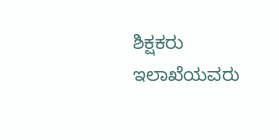ಶಿಕ್ಷಕರು ಇಲಾಖೆಯವರು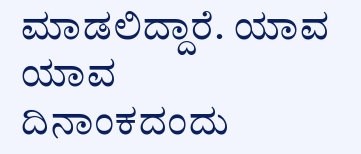ಮಾಡಲಿದ್ದಾರೆ. ಯಾವ ಯಾವ ದಿನಾಂಕದಂದು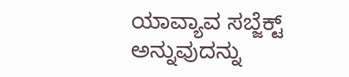ಯಾವ್ಯಾವ ಸಬ್ಜೆಕ್ಟ್ ಅನ್ನುವುದನ್ನು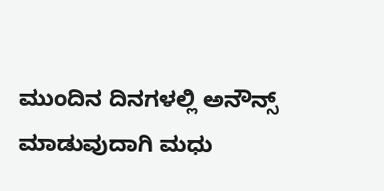ಮುಂದಿನ ದಿನಗಳಲ್ಲಿ ಅನೌನ್ಸ್ ಮಾಡುವುದಾಗಿ ಮಧು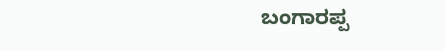ಬಂಗಾರಪ್ಪ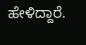ಹೇಳಿದ್ದಾರೆ.